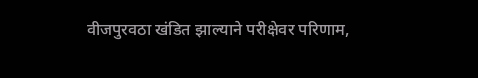वीजपुरवठा खंडित झाल्याने परीक्षेवर परिणाम,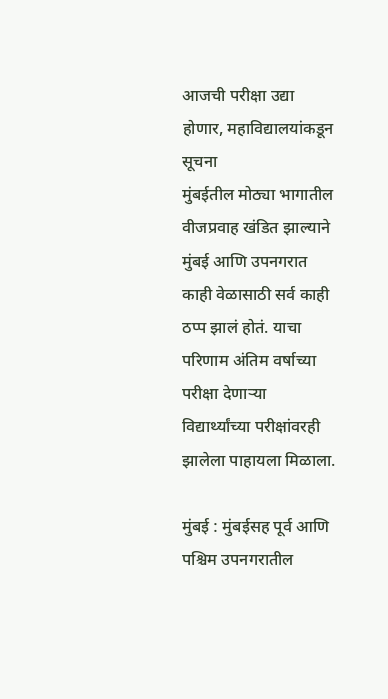आजची परीक्षा उद्या होणार, महाविद्यालयांकडून सूचना
मुंबईतील मोठ्या भागातील वीजप्रवाह खंडित झाल्याने मुंबई आणि उपनगरात काही वेळासाठी सर्व काही ठप्प झालं होतं. याचा परिणाम अंतिम वर्षाच्या परीक्षा देणाऱ्या विद्यार्थ्यांच्या परीक्षांवरही झालेला पाहायला मिळाला.

मुंबई : मुंबईसह पूर्व आणि पश्चिम उपनगरातील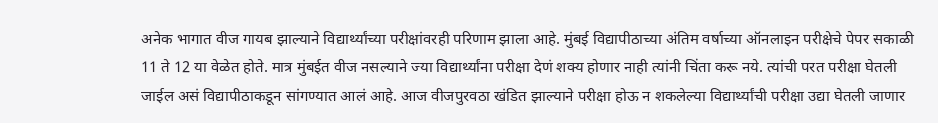अनेक भागात वीज गायब झाल्याने विद्यार्थ्यांच्या परीक्षांवरही परिणाम झाला आहे. मुंबई विद्यापीठाच्या अंतिम वर्षाच्या ऑनलाइन परीक्षेचे पेपर सकाळी 11 ते 12 या वेळेत होते. मात्र मुंबईत वीज नसल्याने ज्या विद्यार्थ्यांना परीक्षा देणं शक्य होणार नाही त्यांनी चिंता करू नये. त्यांची परत परीक्षा घेतली जाईल असं विद्यापीठाकडून सांगण्यात आलं आहे. आज वीजपुरवठा खंडित झाल्याने परीक्षा होऊ न शकलेल्या विद्यार्थ्यांची परीक्षा उद्या घेतली जाणार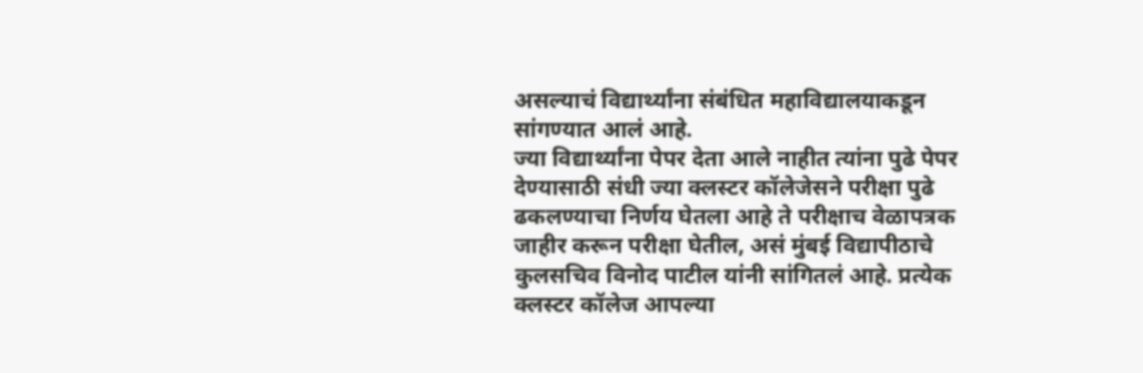असल्याचं विद्यार्थ्यांना संबंधित महाविद्यालयाकडून सांगण्यात आलं आहे.
ज्या विद्यार्थ्यांना पेपर देता आले नाहीत त्यांना पुढे पेपर देण्यासाठी संधी ज्या क्लस्टर कॉलेजेसने परीक्षा पुढे ढकलण्याचा निर्णय घेतला आहे ते परीक्षाच वेळापत्रक जाहीर करून परीक्षा घेतील, असं मुंबई विद्यापीठाचे कुलसचिव विनोद पाटील यांनी सांगितलं आहे. प्रत्येक क्लस्टर कॉलेज आपल्या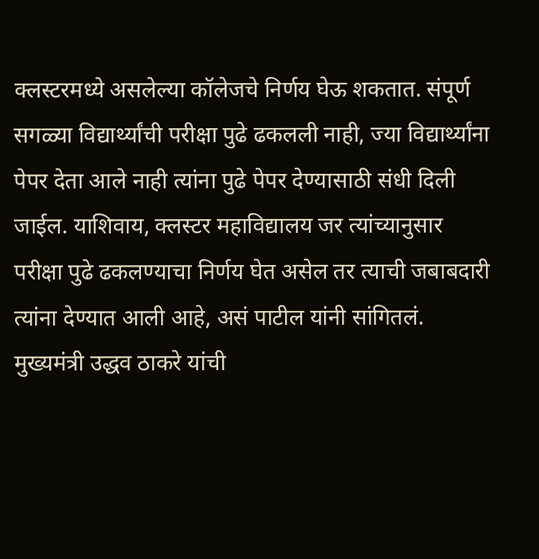क्लस्टरमध्ये असलेल्या कॉलेजचे निर्णय घेऊ शकतात. संपूर्ण सगळ्या विद्यार्थ्यांची परीक्षा पुढे ढकलली नाही, ज्या विद्यार्थ्यांना पेपर देता आले नाही त्यांना पुढे पेपर देण्यासाठी संधी दिली जाईल. याशिवाय, क्लस्टर महाविद्यालय जर त्यांच्यानुसार परीक्षा पुढे ढकलण्याचा निर्णय घेत असेल तर त्याची जबाबदारी त्यांना देण्यात आली आहे, असं पाटील यांनी सांगितलं.
मुख्यमंत्री उद्धव ठाकरे यांची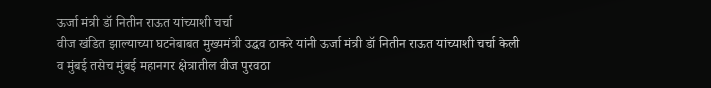ऊर्जा मंत्री डॉ नितीन राऊत यांच्याशी चर्चा
वीज खंडित झाल्याच्या घटनेबाबत मुख्यमंत्री उद्धव ठाकरे यांनी ऊर्जा मंत्री डॉ नितीन राऊत यांच्याशी चर्चा केली व मुंबई तसेच मुंबई महानगर क्षेत्रातील वीज पुरवठा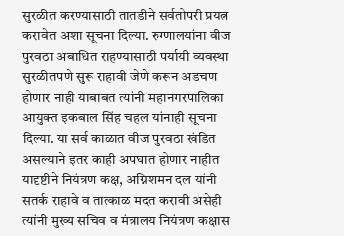सुरळीत करण्यासाठी तातडीने सर्वतोपरी प्रयत्न करावेत अशा सूचना दिल्या. रुग्णालयांना वीज पुरवठा अबाधित राहण्यासाठी पर्यायी व्यवस्था सुरळीतपणे सुरू राहावी जेणे करून अडचण होणार नाही याबाबत त्यांनी महानगरपालिका आयुक्त इकबाल सिंह चहल यांनाही सूचना दिल्या. या सर्व काळात वीज पुरवठा खंडित असल्याने इतर काही अपघात होणार नाहीत यादृष्टीने नियंत्रण कक्ष, अग्निशमन दल यांनी सतर्क राहावे व तात्काळ मदत करावी असेही त्यांनी मुख्य सचिव व मंत्रालय नियंत्रण कक्षास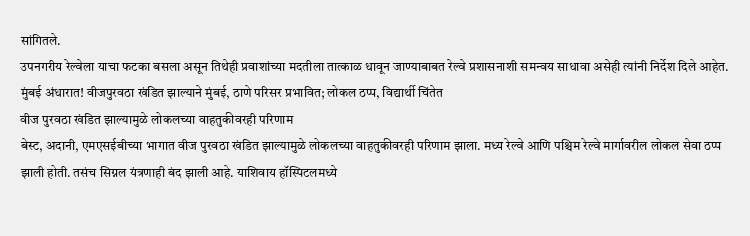सांगितले.
उपनगरीय रेल्वेला याचा फटका बसला असून तिथेही प्रवाशांच्या मदतीला तात्काळ धावून जाण्याबाबत रेल्वे प्रशासनाशी समन्वय साधावा असेही त्यांनी निर्देश दिले आहेत.
मुंबई अंधारात! वीजपुरवठा खंडित झाल्याने मुंबई, ठाणे परिसर प्रभावित; लोकल ठप्प, विद्यार्थी चिंतेत
वीज पुरवठा खंडित झाल्यामुळे लोकलच्या वाहतुकीवरही परिणाम
बेस्ट, अदानी, एमएसईबीच्या भागात वीज पुरवठा खंडित झाल्यामुळे लोकलच्या वाहतुकीवरही परिणाम झाला. मध्य रेल्वे आणि पश्चिम रेल्वे मार्गावरील लोकल सेवा ठप्प झाली होती. तसंच सिग्नल यंत्रणाही बंद झाली आहे. याशिवाय हॉस्पिटलमध्ये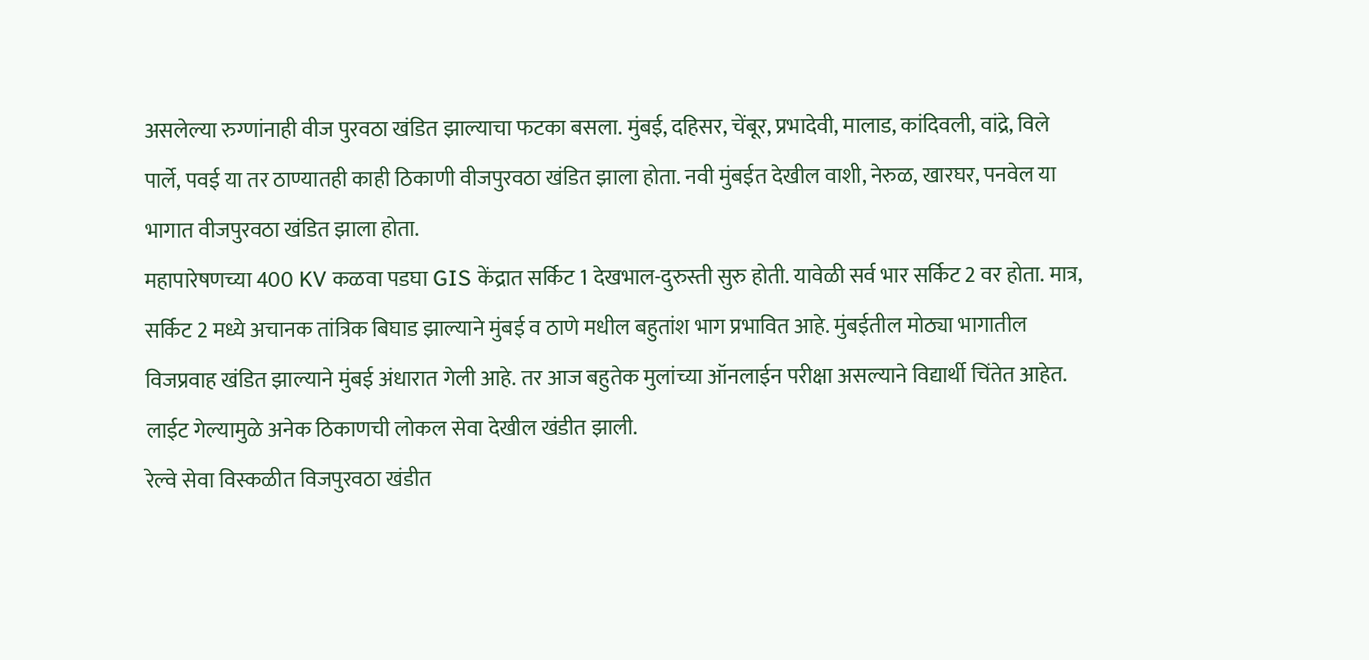असलेल्या रुग्णांनाही वीज पुरवठा खंडित झाल्याचा फटका बसला. मुंबई, दहिसर, चेंबूर, प्रभादेवी, मालाड, कांदिवली, वांद्रे, विले पार्ले, पवई या तर ठाण्यातही काही ठिकाणी वीजपुरवठा खंडित झाला होता. नवी मुंबईत देखील वाशी, नेरुळ, खारघर, पनवेल या भागात वीजपुरवठा खंडित झाला होता.
महापारेषणच्या 400 KV कळवा पडघा GIS केंद्रात सर्किट 1 देखभाल-दुरुस्ती सुरु होती. यावेळी सर्व भार सर्किट 2 वर होता. मात्र, सर्किट 2 मध्ये अचानक तांत्रिक बिघाड झाल्याने मुंबई व ठाणे मधील बहुतांश भाग प्रभावित आहे. मुंबईतील मोठ्या भागातील विजप्रवाह खंडित झाल्याने मुंबई अंधारात गेली आहे. तर आज बहुतेक मुलांच्या ऑनलाईन परीक्षा असल्याने विद्यार्थी चिंतेत आहेत. लाईट गेल्यामुळे अनेक ठिकाणची लोकल सेवा देखील खंडीत झाली.
रेल्वे सेवा विस्कळीत विजपुरवठा खंडीत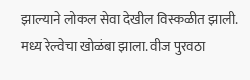झाल्याने लोकल सेवा देखील विस्कळीत झाली. मध्य रेल्वेचा खोळंबा झाला. वीज पुरवठा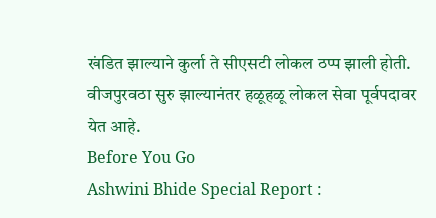खंडित झाल्याने कुर्ला ते सीएसटी लोकल ठप्प झाली होती. वीजपुरवठा सुरु झाल्यानंतर हळूहळू लोकल सेवा पूर्वपदावर येत आहे.
Before You Go
Ashwini Bhide Special Report :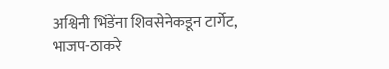अश्विनी भिंडेंना शिवसेनेकडून टार्गेट, भाजप-ठाकरे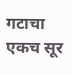गटाचा एकच सूर